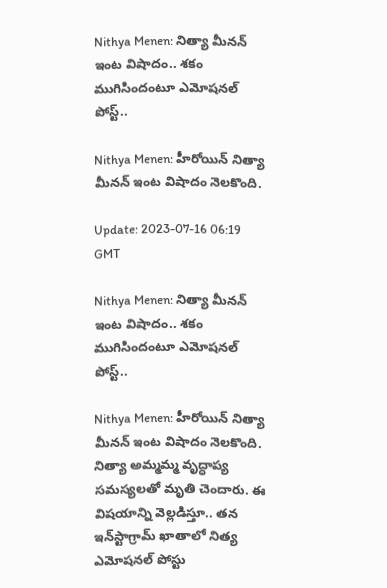Nithya Menen: నిత్యా మీనన్ ఇంట విషాదం.. శకం ముగిసిందంటూ ఎమోషనల్ పోస్ట్..

Nithya Menen: హీరోయిన్‌ నిత్యా మీనన్ ఇంట విషాదం నెలకొంది.

Update: 2023-07-16 06:19 GMT

Nithya Menen: నిత్యా మీనన్ ఇంట విషాదం.. శకం ముగిసిందంటూ ఎమోషనల్ పోస్ట్..

Nithya Menen: హీరోయిన్‌ నిత్యా మీనన్ ఇంట విషాదం నెలకొంది. నిత్యా అమ్మమ్మ వృద్ధాప్య సమస్యలతో మృతి చెందారు. ఈ విషయాన్ని వెల్లడిస్తూ.. తన ఇన్‌స్టాగ్రామ్‌ ఖాతాలో నిత్య ఎమోషనల్‌ పోస్టు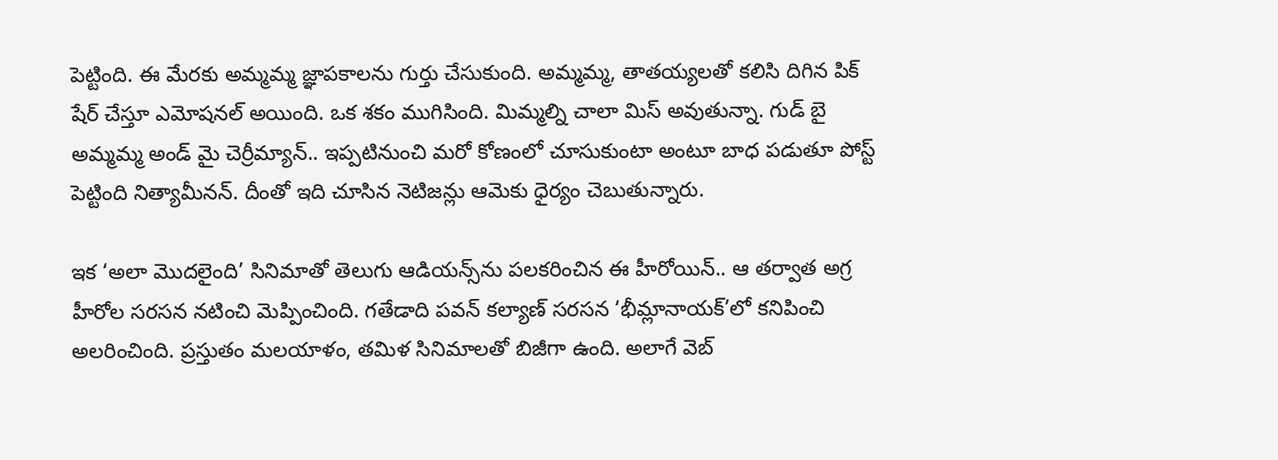పెట్టింది. ఈ మేరకు అమ్మమ్మ జ్ఞాపకాలను గుర్తు చేసుకుంది. అమ్మమ్మ, తాతయ్యలతో కలిసి దిగిన పిక్ షేర్ చేస్తూ ఎమోషనల్ అయింది. ఒక శకం ముగిసింది. మిమ్మల్ని చాలా మిస్ అవుతున్నా. గుడ్ బై అమ్మమ్మ అండ్ మై చెర్రీమ్యాన్.. ఇప్పటినుంచి మరో కోణంలో చూసుకుంటా అంటూ బాధ పడుతూ పోస్ట్ పెట్టింది నిత్యామీనన్. దీంతో ఇది చూసిన నెటిజన్లు ఆమెకు ధైర్యం చెబుతున్నారు.

ఇక ‘అలా మొదలైంది’ సినిమాతో తెలుగు ఆడియన్స్‌ను పలకరించిన ఈ హీరోయిన్‌.. ఆ తర్వాత అగ్ర హీరోల సరసన నటించి మెప్పించింది. గతేడాది పవన్‌ కల్యాణ్‌ సరసన ‘భీమ్లానాయక్‌’లో కనిపించి అలరించింది. ప్రస్తుతం మలయాళం, తమిళ సినిమాలతో బిజీగా ఉంది. అలాగే వెబ్‌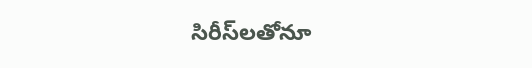సిరీస్‌లతోనూ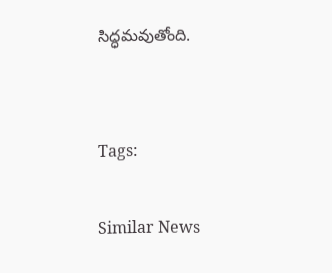సిద్ధమవుతోంది.


Tags:

Similar News